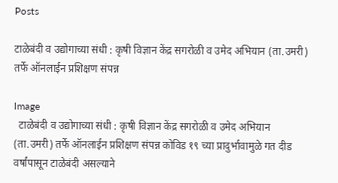Posts

टाळेबंदी व उद्योगाच्या संधी : कृषी विज्ञान केंद्र सगरोळी व उमेद अभियान (ता.उमरी) तर्फे ऑनलाईन प्रशिक्षण संपन्न

Image
  टाळेबंदी व उद्योगाच्या संधी : कृषी विज्ञान केंद्र सगरोळी व उमेद अभियान (ता.उमरी) तर्फे ऑनलाईन प्रशिक्षण संपन्न कोविड १९ च्या प्रादुर्भावामुळे गत दीड वर्षांपासून टाळेबंदी असल्याने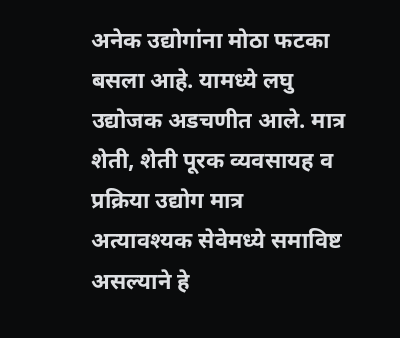अनेक उद्योगांना मोठा फटका बसला आहे. यामध्ये लघु उद्योजक अडचणीत आले. मात्र शेती, शेती पूरक व्यवसायह व प्रक्रिया उद्योग मात्र अत्यावश्यक सेवेमध्ये समाविष्ट असल्याने हे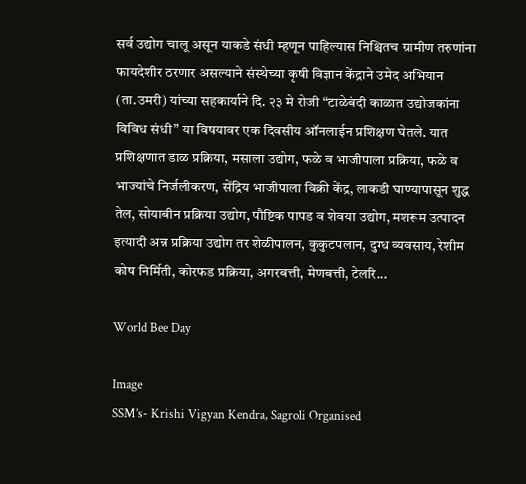सर्व उद्योग चालू असून याकडे संधी म्हणून पाहिल्यास निश्चितच ग्रामीण तरुणांना फायदेशीर ठरणार असल्याने संस्थेच्या कृषी विज्ञान केंद्राने उमेद अभियान (ता.उमरी) यांच्या सहकार्याने दि. २३ मे रोजी “टाळेबंदी काळात उद्योजकांना विविध संधी” या विषयावर एक दिवसीय ऑनलाईन प्रशिक्षण घेतले. यात प्रशिक्षणात डाळ प्रक्रिया, मसाला उद्योग, फळे व भाजीपाला प्रक्रिया, फळे व भाज्यांचे निर्जलीकरण, सेंद्रिय भाजीपाला विक्री केंद्र, लाकडी घाण्यापासून शुद्ध तेल, सोयाबीन प्रक्रिया उद्योग, पौष्टिक पापड व शेवया उद्योग, मशरूम उत्पादन इत्यादी अन्न प्रक्रिया उद्योग तर शेळीपालन, कुकुटपलान, दुग्ध व्यवसाय, रेशीम कोष निर्मिती, कोरफड प्रक्रिया, अगरबत्ती, मेणबत्ती, टेलरि...

World Bee Day

Image
SSM’s- Krishi Vigyan Kendra, Sagroli Organised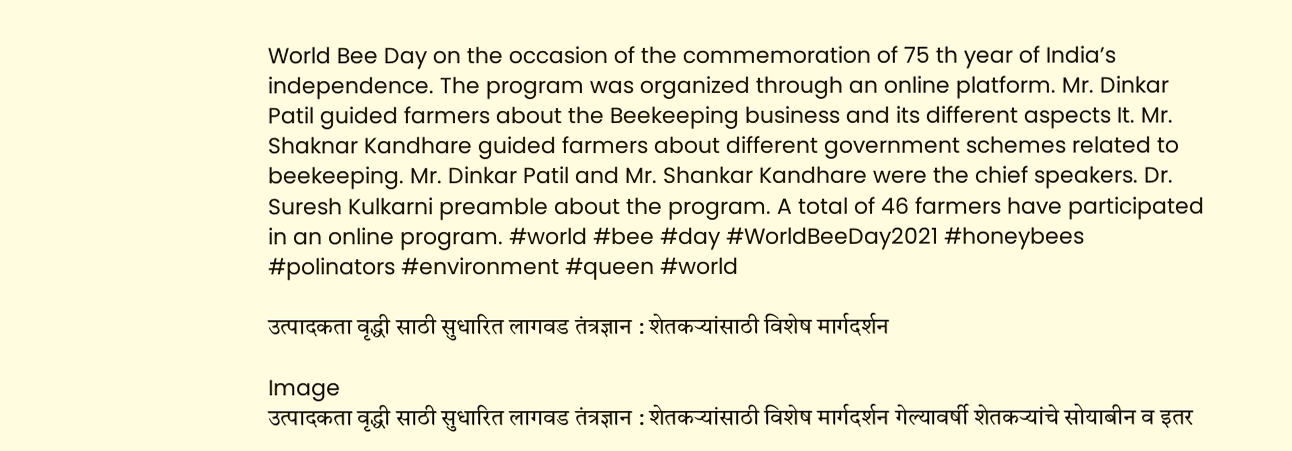World Bee Day on the occasion of the commemoration of 75 th year of India’s independence. The program was organized through an online platform. Mr. Dinkar Patil guided farmers about the Beekeeping business and its different aspects It. Mr. Shaknar Kandhare guided farmers about different government schemes related to beekeeping. Mr. Dinkar Patil and Mr. Shankar Kandhare were the chief speakers. Dr. Suresh Kulkarni preamble about the program. A total of 46 farmers have participated in an online program. #world #bee #day #WorldBeeDay2021 #honeybees #polinators #environment #queen #world

उत्पादकता वृद्धी साठी सुधारित लागवड तंत्रज्ञान : शेतकऱ्यांसाठी विशेष मार्गदर्शन

Image
उत्पादकता वृद्धी साठी सुधारित लागवड तंत्रज्ञान : शेतकऱ्यांसाठी विशेष मार्गदर्शन गेल्यावर्षी शेतकऱ्यांचे सोयाबीन व इतर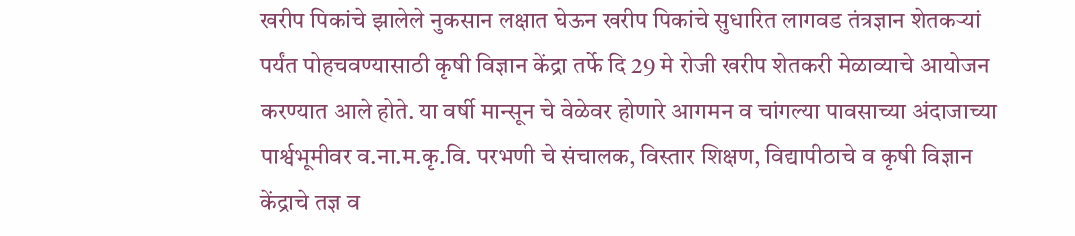खरीप पिकांचे झालेले नुकसान लक्षात घेऊन खरीप पिकांचे सुधारित लागवड तंत्रज्ञान शेतकऱ्यां पर्यंत पोहचवण्यासाठी कृषी विज्ञान केंद्रा तर्फे दि 29 मे रोजी खरीप शेतकरी मेळाव्याचे आयोजन करण्यात आले होते. या वर्षी मान्सून चे वेळेवर होणारे आगमन व चांगल्या पावसाच्या अंदाजाच्या पार्श्वभूमीवर व.ना.म.कृ.वि. परभणी चे संचालक, विस्तार शिक्षण, विद्यापीठाचे व कृषी विज्ञान केंद्राचे तज्ञ व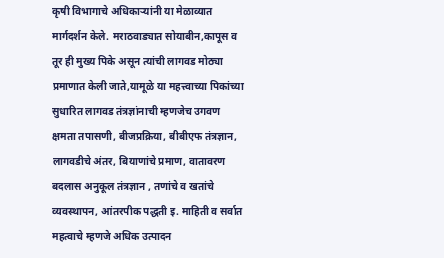कृषी विभागाचे अधिकाऱ्यांनी या मेळाव्यात मार्गदर्शन केले. मराठवाड्यात सोयाबीन,कापूस व तूर ही मुख्य पिके असून त्यांची लागवड मोठ्या प्रमाणात केली जाते,यामूळे या महत्त्वाच्या पिकांच्या सुधारित लागवड तंत्रज्ञांनाची म्हणजेच उगवण क्षमता तपासणी, बीजप्रक्रिया, बीबीएफ तंत्रज्ञान, लागवडीचे अंतर, बियाणांचे प्रमाण, वातावरण बदलास अनुकूल तंत्रज्ञान , तणांचे व खतांचे व्यवस्थापन, आंतरपीक पद्धती इ. माहिती व सर्वात महत्वाचे म्हणजे अधिक उत्पादन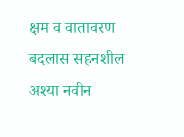क्षम व वातावरण बदलास सहनशील अश्या नवीन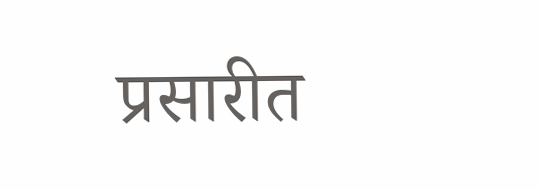प्रसारीत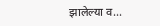झालेल्या व...